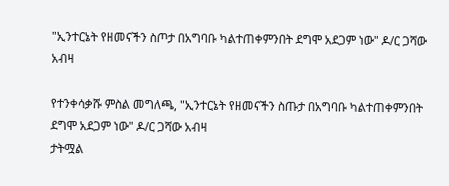"ኢንተርኔት የዘመናችን ስጦታ በአግባቡ ካልተጠቀምንበት ደግሞ አደጋም ነው" ዶ/ር ጋሻው አብዛ

የተንቀሳቃሹ ምስል መግለጫ, "ኢንተርኔት የዘመናችን ስጡታ በአግባቡ ካልተጠቀምንበት ደግሞ አደጋም ነው" ዶ/ር ጋሻው አብዛ
ታትሟል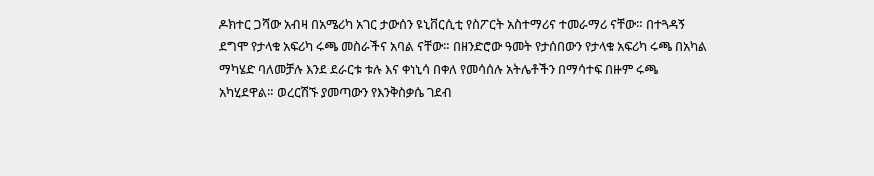ዶክተር ጋሻው አብዛ በአሜሪካ አገር ታውሰን ዩኒቨርሲቲ የስፖርት አስተማሪና ተመራማሪ ናቸው። በተጓዳኝ ደግሞ የታላቁ አፍሪካ ሩጫ መስራችና አባል ናቸው። በዘንድሮው ዓመት የታሰበውን የታላቁ አፍሪካ ሩጫ በአካል ማካሄድ ባለመቻሉ እንደ ደራርቱ ቱሉ እና ቀነኒሳ በቀለ የመሳሰሉ አትሌቶችን በማሳተፍ በዙም ሩጫ አካሂደዋል። ወረርሽኙ ያመጣውን የእንቅስቃሴ ገደብ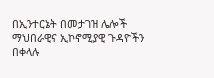በኢንተርኔት በመታገዝ ሌሎች ማህበራዊና ኢኮኖሚያዊ ጉዳዮችን በቀላሉ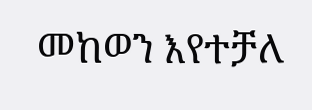መከወን እየተቻለ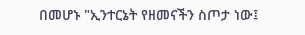በመሆኑ "ኢንተርኔት የዘመናችን ስጦታ ነው፤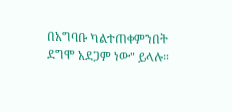በአግባቡ ካልተጠቀምንበት ደግሞ አደጋም ነው" ይላሉ።